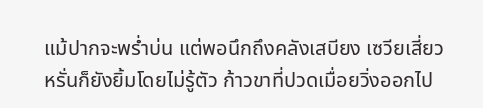แม้ปากจะพร่ำบ่น แต่พอนึกถึงคลังเสบียง เซวียเสี่ยวหรั่นก็ยังยิ้มโดยไม่รู้ตัว ก้าวขาที่ปวดเมื่อยวิ่งออกไป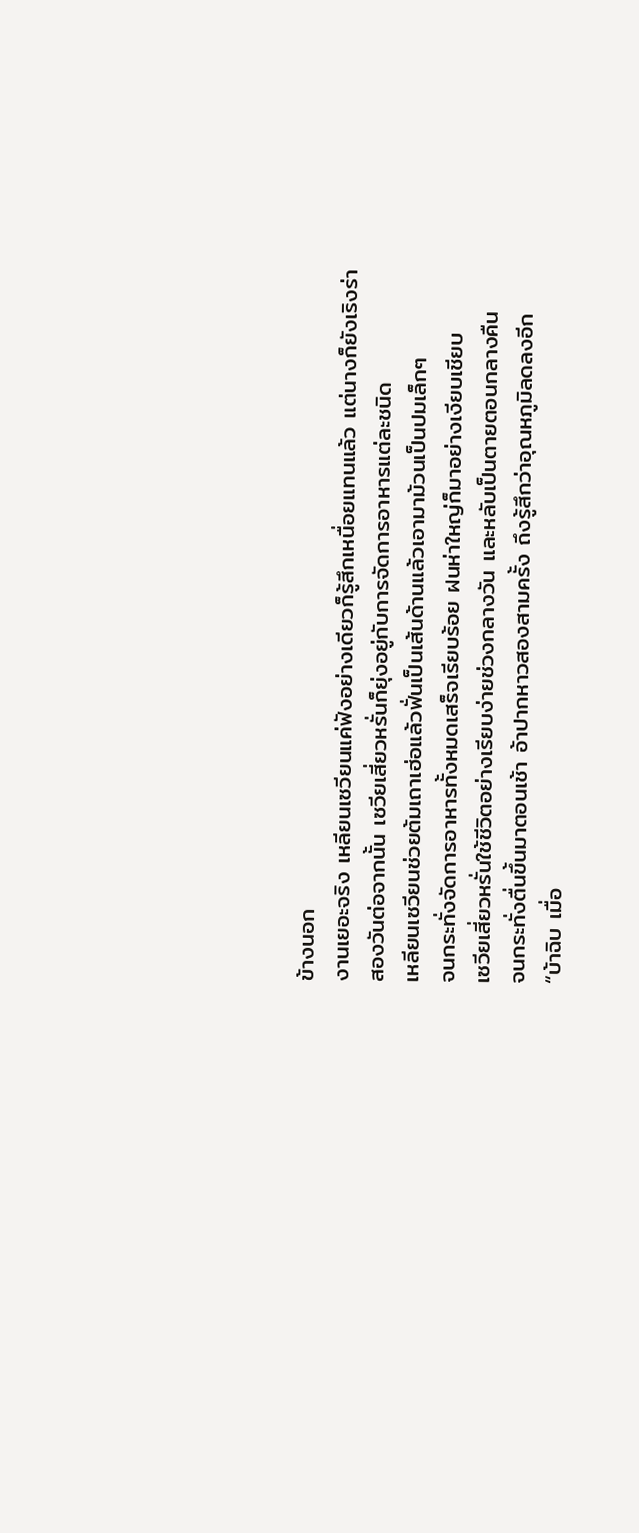ข้างนอก
งานเยอะจริง เหลียนเซวียนแค่ฟังอย่างเดียวก็รู้สึกเหนื่อยแทนแล้ว แต่นางก็ยังเริงร่า
สองวันต่อจากนั้น เซวียเสี่ยวหรั่นก็ยุ่งอยู่กับการจัดการอาหารแต่ละชนิด
เหลียนเซวียนช่วยต้มเถาเฮ่อแล้วฟั่นเป็นเส้นด้านแล้วเอามาม้วนเป็นปมเล็กๆ
จนกระทั่งจัดการอาหารทั้งหมดเสร็จเรียบร้อย ฝนห่าใหญ่ก็มาอย่างเงียบเชียบ
เซวียเสี่ยวหรั่นใช้ชีวิตอย่างเรียบง่ายช่วงกลางวัน และหลับเป็นตายตอนกลางคืน
จนกระทั่งตื่นขึ้นมาตอนเช้า อ้าปากหาวสองสามครั้ง ถึงรู้สึกว่าอุณหภูมิลดลงอีก
“บ้าฉิบ เมื่อ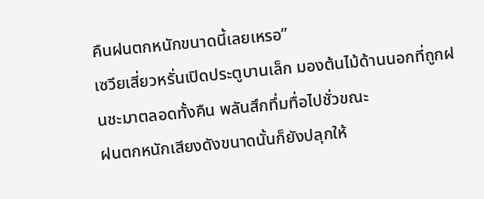คืนฝนตกหนักขนาดนี้เลยเหรอ”
เซวียเสี่ยวหรั่นเปิดประตูบานเล็ก มองต้นไม้ด้านนอกที่ถูกฝนชะมาตลอดทั้งคืน พลันสึกทึ่มทื่อไปชั่วขณะ
ฝนตกหนักเสียงดังขนาดนั้นก็ยังปลุกให้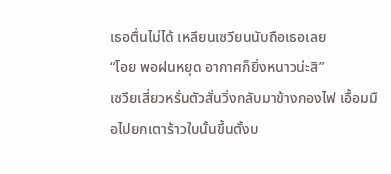เธอตื่นไม่ได้ เหลียนเซวียนนับถือเธอเลย
“โอย พอฝนหยุด อากาศก็ยิ่งหนาวน่ะสิ”
เซวียเสี่ยวหรั่นตัวสั่นวิ่งกลับมาข้างกองไฟ เอื้อมมือไปยกเตาร้าวใบนั้นขึ้นตั้งบ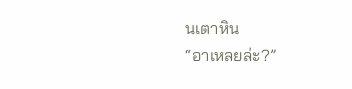นเตาหิน
“อาเหลยล่ะ?”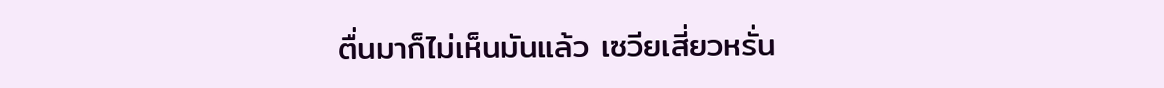ตื่นมาก็ไม่เห็นมันแล้ว เซวียเสี่ยวหรั่น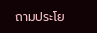ถามประโย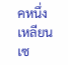คหนึ่ง
เหลียนเซ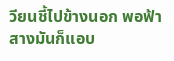วียนชี้ไปข้างนอก พอฟ้าสางมันก็แอบ